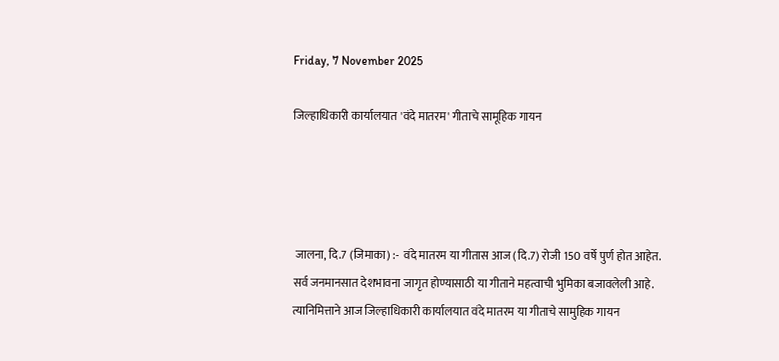Friday, 7 November 2025

जिल्हाधिकारी कार्यालयात 'वंदे मातरम' गीताचे सामूहिक गायन




 जालना, दि.7 (जिमाका) :-  वंदे मातरम या गीतास आज (दि.7) रोजी 150 वर्षे पुर्ण होत आहेत. सर्व जनमानसात देशभावना जागृत होण्यासाठी या गीताने महत्वाची भुमिका बजावलेली आहे. त्यानिमित्ताने आज जिल्हाधिकारी कार्यालयात वंदे मातरम या गीताचे सामुहिक गायन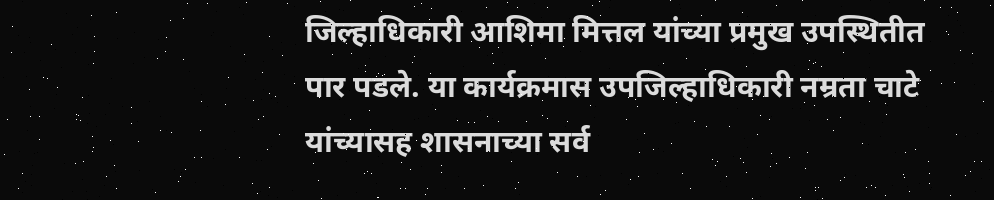जिल्हाधिकारी आशिमा मित्तल यांच्या प्रमुख उपस्थितीत पार पडले. या कार्यक्रमास उपजिल्हाधिकारी नम्रता चाटे यांच्यासह शासनाच्या सर्व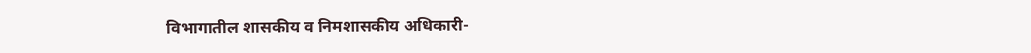विभागातील शासकीय व निमशासकीय अधिकारी-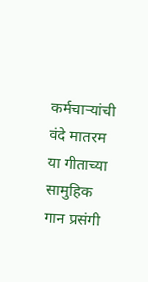कर्मचाऱ्यांची वंदे मातरम या गीताच्या सामुहिक गान प्रसंगी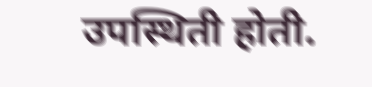उपस्थिती होती.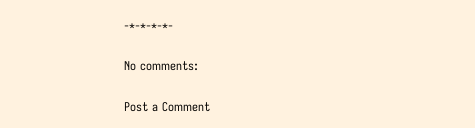-*-*-*-*-

No comments:

Post a Comment